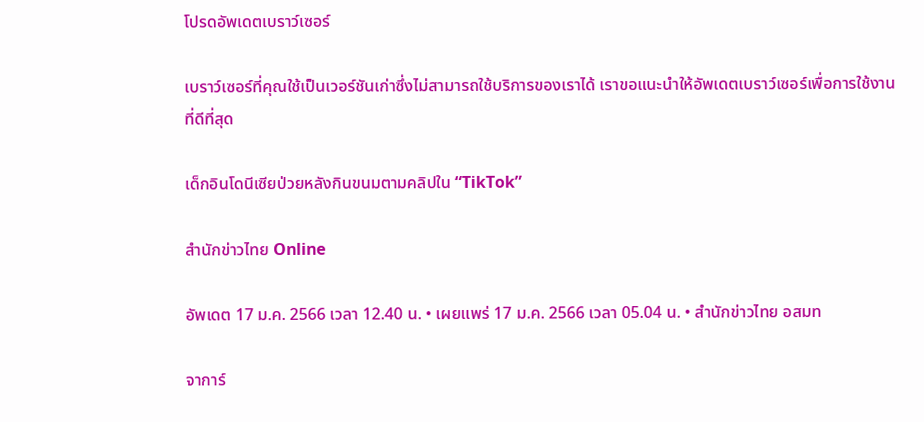โปรดอัพเดตเบราว์เซอร์

เบราว์เซอร์ที่คุณใช้เป็นเวอร์ชันเก่าซึ่งไม่สามารถใช้บริการของเราได้ เราขอแนะนำให้อัพเดตเบราว์เซอร์เพื่อการใช้งานที่ดีที่สุด

เด็กอินโดนีเซียป่วยหลังกินขนมตามคลิปใน “TikTok”

สำนักข่าวไทย Online

อัพเดต 17 ม.ค. 2566 เวลา 12.40 น. • เผยแพร่ 17 ม.ค. 2566 เวลา 05.04 น. • สำนักข่าวไทย อสมท

จาการ์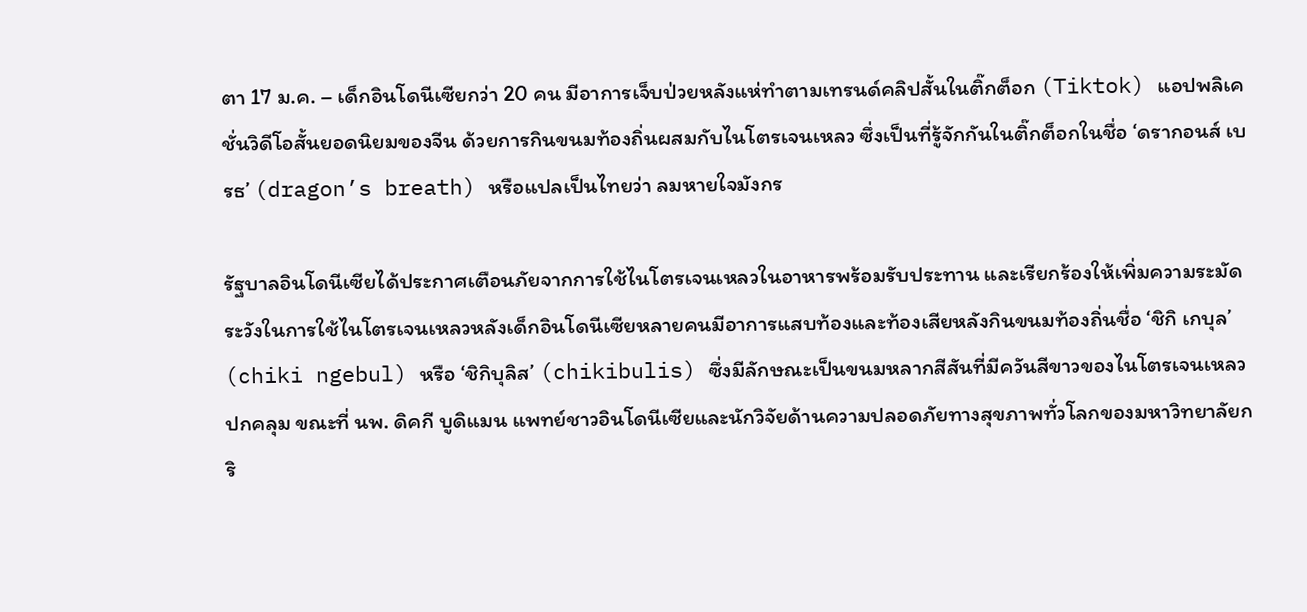ตา 17 ม.ค. – เด็กอินโดนีเซียกว่า 20 คน มีอาการเจ็บป่วยหลังแห่ทำตามเทรนด์คลิปสั้นในติ๊กต็อก (Tiktok) แอปพลิเคชั่นวิดีโอสั้นยอดนิยมของจีน ด้วยการกินขนมท้องถิ่นผสมกับไนโตรเจนเหลว ซึ่งเป็นที่รู้จักกันในติ๊กต็อกในชื่อ ‘ดรากอนส์ เบรธ’ (dragon’s breath) หรือแปลเป็นไทยว่า ลมหายใจมังกร

รัฐบาลอินโดนีเซียได้ประกาศเตือนภัยจากการใช้ไนโตรเจนเหลวในอาหารพร้อมรับประทาน และเรียกร้องให้เพิ่มความระมัดระวังในการใช้ไนโตรเจนเหลวหลังเด็กอินโดนีเซียหลายคนมีอาการแสบท้องและท้องเสียหลังกินขนมท้องถิ่นชื่อ ‘ชิกิ เกบุล’ (chiki ngebul) หรือ ‘ชิกิบุลิส’ (chikibulis) ซึ่งมีลักษณะเป็นขนมหลากสีสันที่มีควันสีขาวของไนโตรเจนเหลวปกคลุม ขณะที่ นพ. ดิคกี บูดิแมน แพทย์ชาวอินโดนีเซียและนักวิจัยด้านความปลอดภัยทางสุขภาพทั่วโลกของมหาวิทยาลัยกริ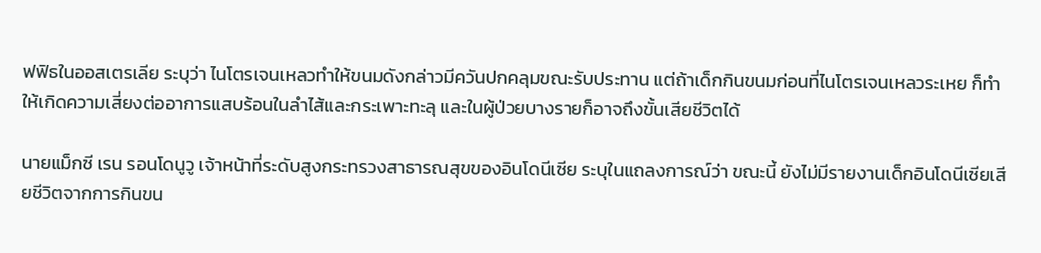ฟฟิธในออสเตรเลีย ระบุว่า ไนโตรเจนเหลวทำให้ขนมดังกล่าวมีควันปกคลุมขณะรับประทาน แต่ถ้าเด็กกินขนมก่อนที่ไนโตรเจนเหลวระเหย ก็ทำให้เกิดความเสี่ยงต่ออาการแสบร้อนในลำไส้และกระเพาะทะลุ และในผู้ป่วยบางรายก็อาจถึงขั้นเสียชีวิตได้

นายแม็กซี เรน รอนโดนูวู เจ้าหน้าที่ระดับสูงกระทรวงสาธารณสุขของอินโดนีเซีย ระบุในแถลงการณ์ว่า ขณะนี้ ยังไม่มีรายงานเด็กอินโดนีเซียเสียชีวิตจากการกินขน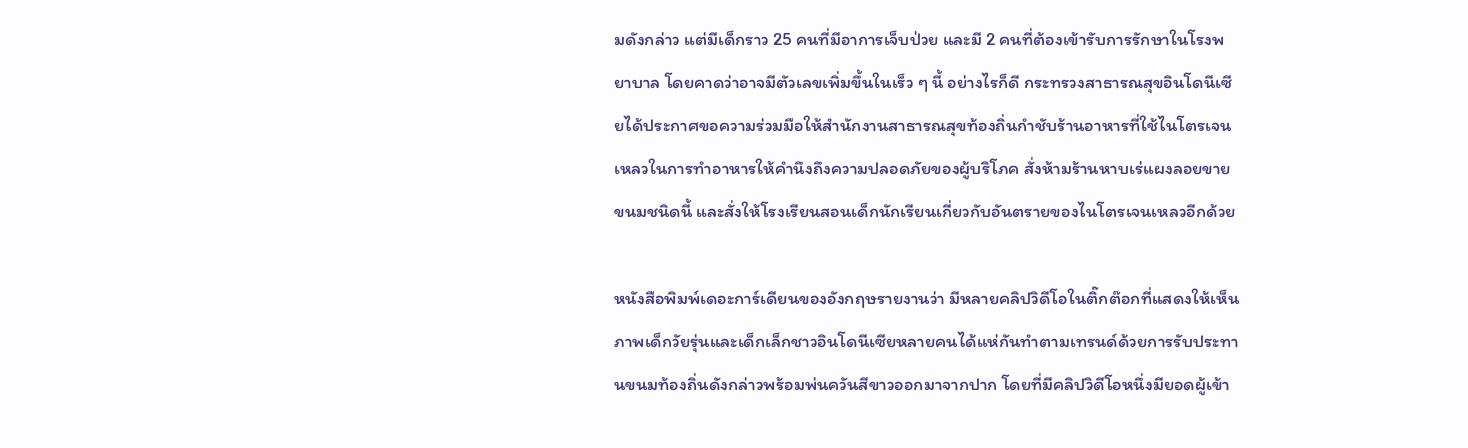มดังกล่าว แต่มีเด็กราว 25 คนที่มีอาการเจ็บป่วย และมี 2 คนที่ต้องเข้ารับการรักษาในโรงพยาบาล โดยคาดว่าอาจมีตัวเลขเพิ่มขึ้นในเร็ว ๆ นี้ อย่างไรก็ดี กระทรวงสาธารณสุขอินโดนีเซียได้ประกาศขอความร่วมมือให้สำนักงานสาธารณสุขท้องถิ่นกำชับร้านอาหารที่ใช้ไนโตรเจนเหลวในการทำอาหารให้คำนึงถึงความปลอดภัยของผู้บริโภค สั่งห้ามร้านหาบเร่แผงลอยขายขนมชนิดนี้ และสั่งให้โรงเรียนสอนเด็กนักเรียนเกี่ยวกับอันตรายของไนโตรเจนเหลวอีกด้วย

หนังสือพิมพ์เดอะการ์เดียนของอังกฤษรายงานว่า มีหลายคลิปวิดีโอในติ๊กต๊อกที่แสดงให้เห็นภาพเด็กวัยรุ่นและเด็กเล็กชาวอินโดนีเซียหลายคนได้แห่กันทำตามเทรนด์ด้วยการรับประทานขนมท้องถิ่นดังกล่าวพร้อมพ่นควันสีขาวออกมาจากปาก โดยที่มีคลิปวิดีโอหนึ่งมียอดผู้เข้า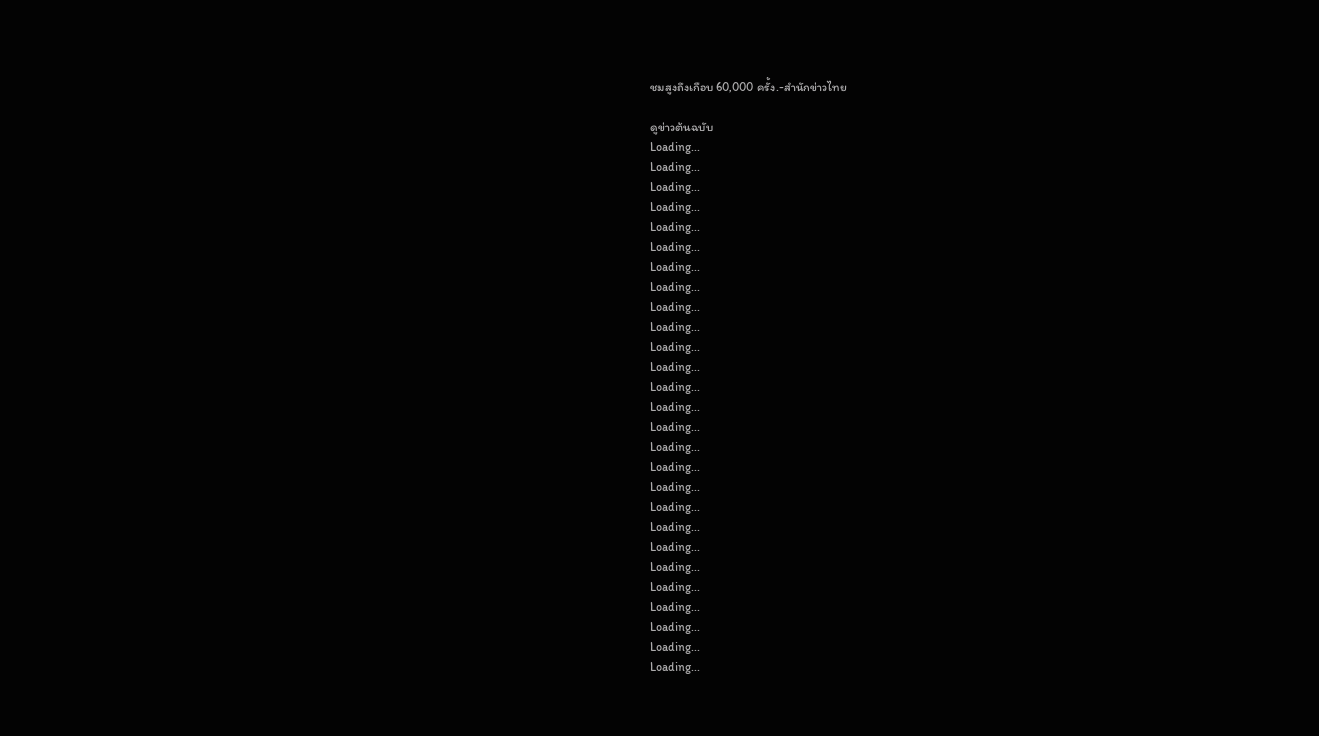ชมสูงถึงเกือบ 60,000 ครั้ง.-สำนักข่าวไทย

ดูข่าวต้นฉบับ
Loading...
Loading...
Loading...
Loading...
Loading...
Loading...
Loading...
Loading...
Loading...
Loading...
Loading...
Loading...
Loading...
Loading...
Loading...
Loading...
Loading...
Loading...
Loading...
Loading...
Loading...
Loading...
Loading...
Loading...
Loading...
Loading...
Loading...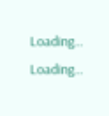Loading...
Loading...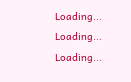Loading...
Loading...
Loading...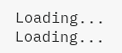Loading...
Loading...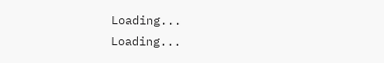Loading...
Loading...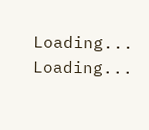Loading...
Loading...